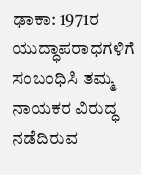ಢಾಕಾ: 1971ರ ಯುದ್ಧಾಪರಾಧಗಳಿಗೆ ಸಂಬಂಧಿಸಿ ತಮ್ಮ ನಾಯಕರ ವಿರುದ್ಧ ನಡೆದಿರುವ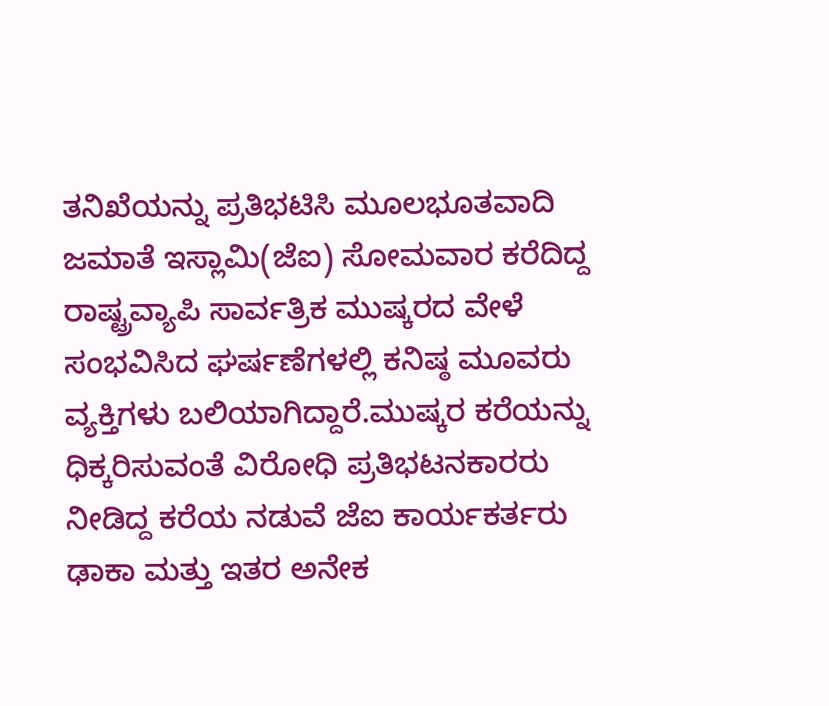ತನಿಖೆಯನ್ನು ಪ್ರತಿಭಟಿಸಿ ಮೂಲಭೂತವಾದಿ ಜಮಾತೆ ಇಸ್ಲಾಮಿ(ಜೆಐ) ಸೋಮವಾರ ಕರೆದಿದ್ದ ರಾಷ್ಟ್ರವ್ಯಾಪಿ ಸಾರ್ವತ್ರಿಕ ಮುಷ್ಕರದ ವೇಳೆ ಸಂಭವಿಸಿದ ಘರ್ಷಣೆಗಳಲ್ಲಿ ಕನಿಷ್ಠ ಮೂವರು ವ್ಯಕ್ತಿಗಳು ಬಲಿಯಾಗಿದ್ದಾರೆ.ಮುಷ್ಕರ ಕರೆಯನ್ನು ಧಿಕ್ಕರಿಸುವಂತೆ ವಿರೋಧಿ ಪ್ರತಿಭಟನಕಾರರು ನೀಡಿದ್ದ ಕರೆಯ ನಡುವೆ ಜೆಐ ಕಾರ್ಯಕರ್ತರು ಢಾಕಾ ಮತ್ತು ಇತರ ಅನೇಕ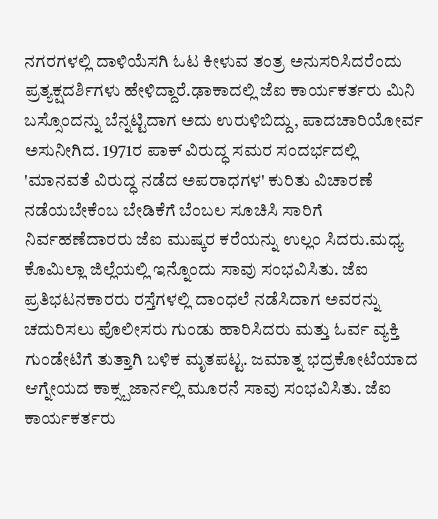ನಗರಗಳಲ್ಲಿ ದಾಳಿಯೆಸಗಿ ಓಟ ಕೀಳುವ ತಂತ್ರ ಅನುಸರಿಸಿದರೆಂದು ಪ್ರತ್ಯಕ್ಷದರ್ಶಿಗಳು ಹೇಳಿದ್ದಾರೆ.ಢಾಕಾದಲ್ಲಿ ಜೆಐ ಕಾರ್ಯಕರ್ತರು ಮಿನಿ ಬಸ್ಸೊಂದನ್ನು ಬೆನ್ನಟ್ಟಿದಾಗ ಅದು ಉರುಳಿಬಿದ್ದು, ಪಾದಚಾರಿಯೋರ್ವ ಅಸುನೀಗಿದ. 1971ರ ಪಾಕ್ ವಿರುದ್ಧ ಸಮರ ಸಂದರ್ಭದಲ್ಲಿ 'ಮಾನವತೆ ವಿರುದ್ಧ ನಡೆದ ಅಪರಾಧಗಳ' ಕುರಿತು ವಿಚಾರಣೆ ನಡೆಯಬೇಕೆಂಬ ಬೇಡಿಕೆಗೆ ಬೆಂಬಲ ಸೂಚಿಸಿ ಸಾರಿಗೆ ನಿರ್ವಹಣೆದಾರರು ಜೆಐ ಮುಷ್ಕರ ಕರೆಯನ್ನು ಉಲ್ಲಂ ಸಿದರು.ಮಧ್ಯ ಕೊಮಿಲ್ಲಾ ಜಿಲ್ಲೆಯಲ್ಲಿ ಇನ್ನೊಂದು ಸಾವು ಸಂಭವಿಸಿತು. ಜೆಐ ಪ್ರತಿಭಟನಕಾರರು ರಸ್ತೆಗಳಲ್ಲಿ ದಾಂಧಲೆ ನಡೆಸಿದಾಗ ಅವರನ್ನು ಚದುರಿಸಲು ಪೊಲೀಸರು ಗುಂಡು ಹಾರಿಸಿದರು ಮತ್ತು ಓರ್ವ ವ್ಯಕ್ತಿ ಗುಂಡೇಟಿಗೆ ತುತ್ತಾಗಿ ಬಳಿಕ ಮೃತಪಟ್ಟ. ಜಮಾತ್ನ ಭದ್ರಕೋಟೆಯಾದ ಆಗ್ನೇಯದ ಕಾಕ್ಸ್ಬಜಾರ್ನಲ್ಲಿ ಮೂರನೆ ಸಾವು ಸಂಭವಿಸಿತು. ಜೆಐ ಕಾರ್ಯಕರ್ತರು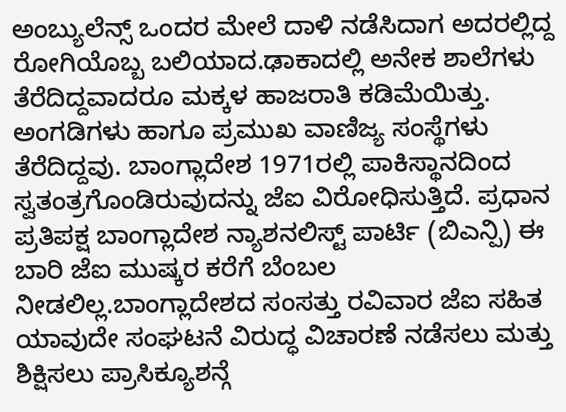ಅಂಬ್ಯುಲೆನ್ಸ್ ಒಂದರ ಮೇಲೆ ದಾಳಿ ನಡೆಸಿದಾಗ ಅದರಲ್ಲಿದ್ದ ರೋಗಿಯೊಬ್ಬ ಬಲಿಯಾದ.ಢಾಕಾದಲ್ಲಿ ಅನೇಕ ಶಾಲೆಗಳು ತೆರೆದಿದ್ದವಾದರೂ ಮಕ್ಕಳ ಹಾಜರಾತಿ ಕಡಿಮೆಯಿತ್ತು. ಅಂಗಡಿಗಳು ಹಾಗೂ ಪ್ರಮುಖ ವಾಣಿಜ್ಯ ಸಂಸ್ಥೆಗಳು ತೆರೆದಿದ್ದವು. ಬಾಂಗ್ಲಾದೇಶ 1971ರಲ್ಲಿ ಪಾಕಿಸ್ಥಾನದಿಂದ ಸ್ವತಂತ್ರಗೊಂಡಿರುವುದನ್ನು ಜೆಐ ವಿರೋಧಿಸುತ್ತಿದೆ. ಪ್ರಧಾನ ಪ್ರತಿಪಕ್ಷ ಬಾಂಗ್ಲಾದೇಶ ನ್ಯಾಶನಲಿಸ್ಟ್ ಪಾರ್ಟಿ (ಬಿಎನ್ಪಿ) ಈ ಬಾರಿ ಜೆಐ ಮುಷ್ಕರ ಕರೆಗೆ ಬೆಂಬಲ ನೀಡಲಿಲ್ಲ.ಬಾಂಗ್ಲಾದೇಶದ ಸಂಸತ್ತು ರವಿವಾರ ಜೆಐ ಸಹಿತ ಯಾವುದೇ ಸಂಘಟನೆ ವಿರುದ್ಧ ವಿಚಾರಣೆ ನಡೆಸಲು ಮತ್ತು ಶಿಕ್ಷಿಸಲು ಪ್ರಾಸಿಕ್ಯೂಶನ್ಗೆ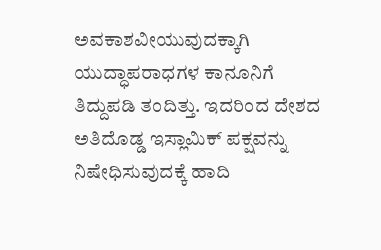ಅವಕಾಶವೀಯುವುದಕ್ಕಾಗಿ ಯುದ್ಧಾಪರಾಧಗಳ ಕಾನೂನಿಗೆ ತಿದ್ದುಪಡಿ ತಂದಿತ್ತು. ಇದರಿಂದ ದೇಶದ ಅತಿದೊಡ್ಡ ಇಸ್ಲಾಮಿಕ್ ಪಕ್ಷವನ್ನು ನಿಷೇಧಿಸುವುದಕ್ಕೆ ಹಾದಿ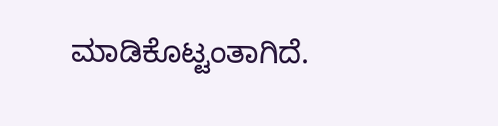ಮಾಡಿಕೊಟ್ಟಂತಾಗಿದೆ.